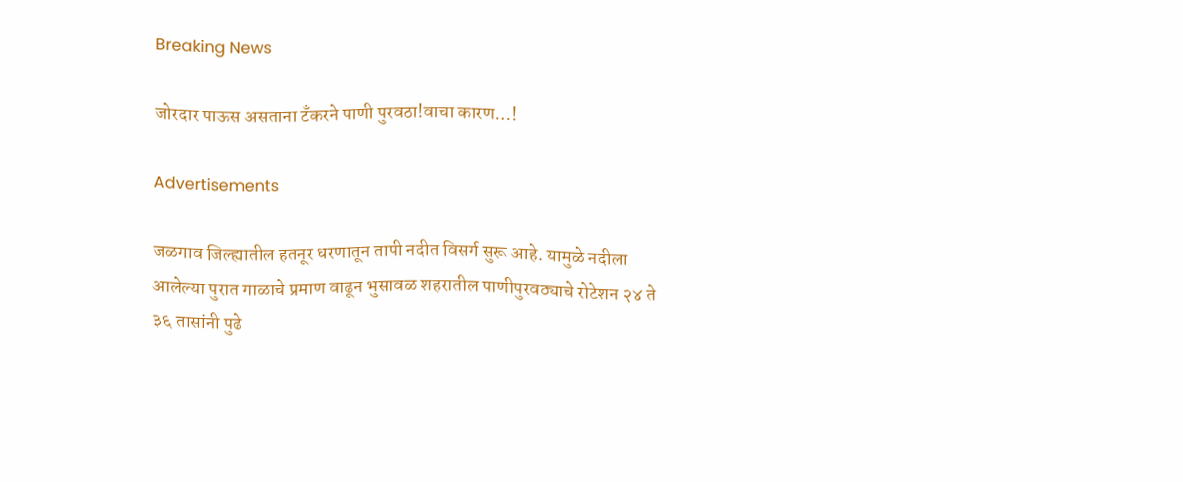Breaking News

जोरदार पाऊस असताना टँकरने पाणी पुरवठा!वाचा कारण…!

Advertisements

जळगाव जिल्ह्यातील हतनूर धरणातून तापी नदीत विसर्ग सुरू आहे. यामुळे नदीला आलेल्या पुरात गाळाचे प्रमाण वाढून भुसावळ शहरातील पाणीपुरवठ्याचे रोटेशन २४ ते ३६ तासांनी पुढे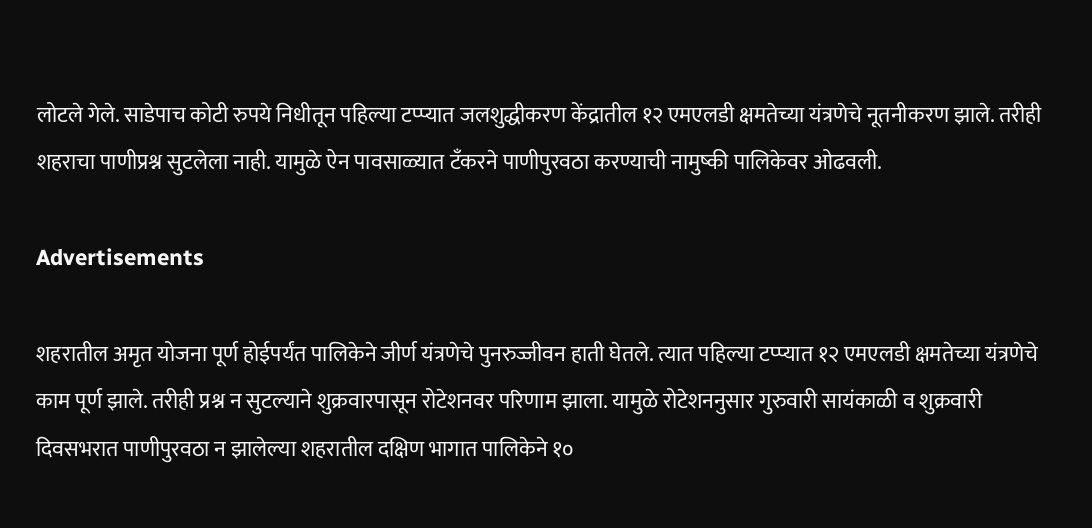लोटले गेले. साडेपाच कोटी रुपये निधीतून पहिल्या टप्प्यात जलशुद्धीकरण केंद्रातील १२ एमएलडी क्षमतेच्या यंत्रणेचे नूतनीकरण झाले. तरीही शहराचा पाणीप्रश्न सुटलेला नाही. यामुळे ऐन पावसाळ्यात टँकरने पाणीपुरवठा करण्याची नामुष्की पालिकेवर ओढवली.

Advertisements

शहरातील अमृत योजना पूर्ण होईपर्यंत पालिकेने जीर्ण यंत्रणेचे पुनरुज्जीवन हाती घेतले. त्यात पहिल्या टप्प्यात १२ एमएलडी क्षमतेच्या यंत्रणेचे काम पूर्ण झाले. तरीही प्रश्न न सुटल्याने शुक्रवारपासून रोटेशनवर परिणाम झाला. यामुळे रोटेशननुसार गुरुवारी सायंकाळी व शुक्रवारी दिवसभरात पाणीपुरवठा न झालेल्या शहरातील दक्षिण भागात पालिकेने १०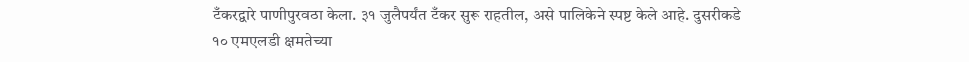टँकरद्वारे पाणीपुरवठा केला. ३१ जुलैपर्यंत टँकर सुरू राहतील, असे पालिकेने स्पष्ट केले आहे. दुसरीकडे १० एमएलडी क्षमतेच्या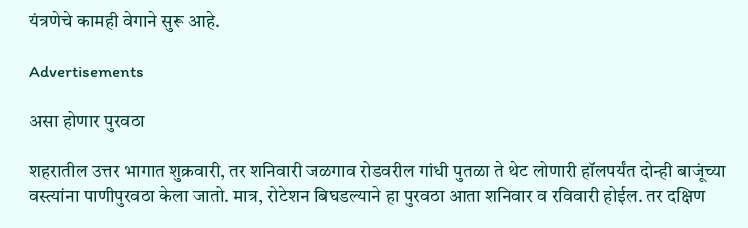यंत्रणेचे कामही वेगाने सुरू आहे.

Advertisements

असा होणार पुरवठा

शहरातील उत्तर भागात शुक्रवारी, तर शनिवारी जळगाव रोडवरील गांधी पुतळा ते थेट लोणारी हॉलपर्यंत दोन्ही बाजूंच्या वस्त्यांना पाणीपुरवठा केला जातो. मात्र, रोटेशन बिघडल्याने हा पुरवठा आता शनिवार व रविवारी होईल. तर दक्षिण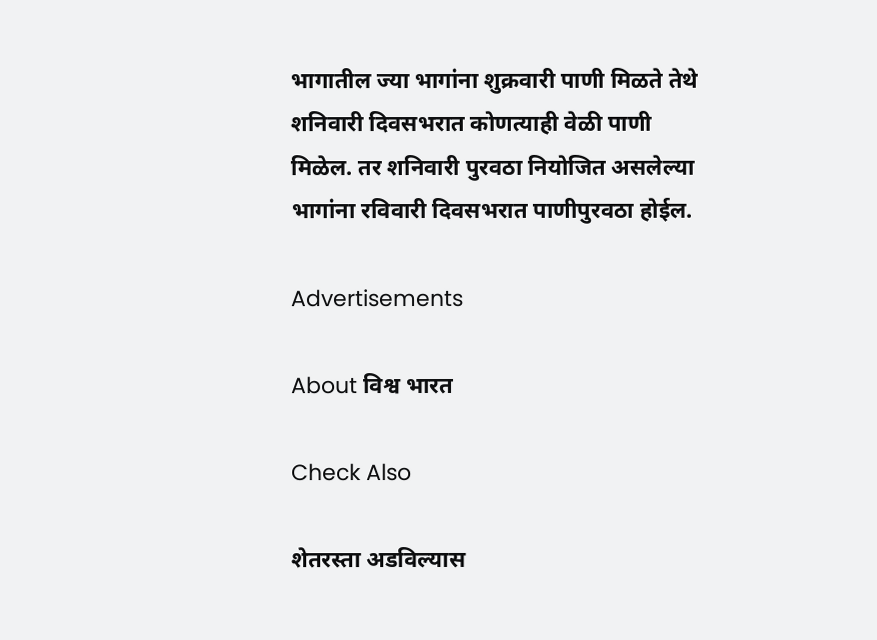भागातील ज्या भागांना शुक्रवारी पाणी मिळते तेथे शनिवारी दिवसभरात कोणत्याही वेळी पाणी मिळेल. तर शनिवारी पुरवठा नियोजित असलेल्या भागांना रविवारी दिवसभरात पाणीपुर‌वठा होईल.

Advertisements

About विश्व भारत

Check Also

शेतरस्ता अडविल्यास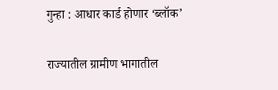गुन्हा : आधार कार्ड होणार ‘ब्लॉक’

राज्यातील ग्रामीण भागातील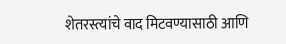शेतरस्त्यांचे वाद मिटवण्यासाठी आणि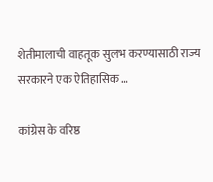शेतीमालाची वाहतूक सुलभ करण्यासाठी राज्य सरकारने एक ऐतिहासिक …

कांग्रेस के वरिष्ठ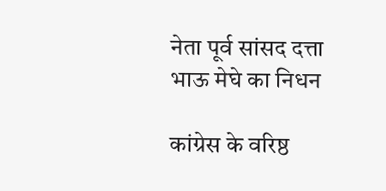नेता पूर्व सांसद दत्ता भाऊ मेघे का निधन

कांग्रेस के वरिष्ठ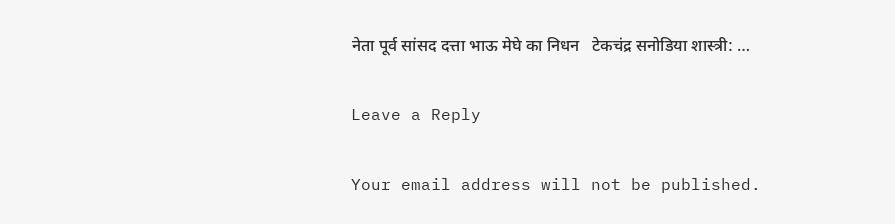नेता पूर्व सांसद दत्ता भाऊ मेघे का निधन   टेकचंद्र सनोडिया शास्त्री: …

Leave a Reply

Your email address will not be published.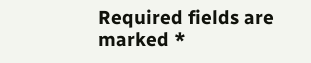Required fields are marked *